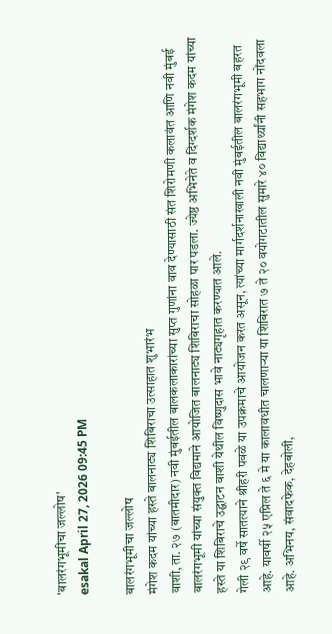'बालरंगभूमीचा जल्लोष'
esakal April 27, 2026 09:45 PM

बालरंगभूमीचा जल्लोष
मंगेश कदम यांच्या हस्ते बालनाट्य शिबिराचा उत्साहात शुभारंभ
वाशी, ता. २७ (बातमीदार) नवी मुंबईतील बालकलाकारांच्या सुप्त गुणांना वाव देण्यासाठी संत शिरोमणी कलावंत आणि नवी मुंबई बालरंगभूमी यांच्या संयुक्त विद्यमाने आयोजित बालनाट्य शिबिराचा सोहळा पार पडला. ज्येष्ठ अभिनेते व दिग्दर्शक मंगेश कदम यांच्या हस्ते या शिबिराचे उद्घाटन वाशी येथील विष्णुदास भावे नाट्यगृहात करण्यात आले.
गेली २९ वर्षे सातत्याने श्रीहरी पवळे या उपक्रमाचे आयोजन करत असून, त्यांच्या मार्गदर्शनाखाली नवी मुंबईतील बालरंगभूमी बहरत आहे. यावर्षी २५ एप्रिल ते ६ मे या कालावधीत चालणाऱ्या या शिबिरात ७ ते २० वयोगटातील सुमारे ४० विद्यार्थ्यांनी सहभाग नोंदवला आहे. अभिनय, संवादफेक, देहबोली,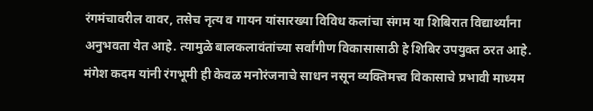रंगमंचावरील वावर, तसेच नृत्य व गायन यांसारख्या विविध कलांचा संगम या शिबिरात विद्यार्थ्यांना अनुभवता येत आहे. त्यामुळे बालकलावंतांच्या सर्वांगीण विकासासाठी हे शिबिर उपयुक्त ठरत आहे.
मंगेश कदम यांनी रंगभूमी ही केवळ मनोरंजनाचे साधन नसून व्यक्तिमत्त्व विकासाचे प्रभावी माध्यम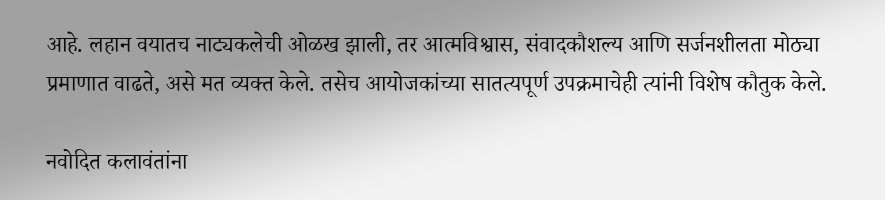आहे. लहान वयातच नाट्यकलेची ओळख झाली, तर आत्मविश्वास, संवादकौशल्य आणि सर्जनशीलता मोठ्या प्रमाणात वाढते, असे मत व्यक्त केले. तसेच आयोजकांच्या सातत्यपूर्ण उपक्रमाचेही त्यांनी विशेष कौतुक केले.

नवोदित कलावंतांना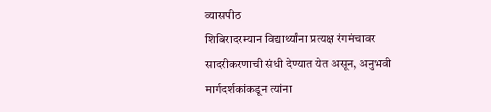व्यासपीठ
शिबिरादरम्यान विद्यार्थ्यांना प्रत्यक्ष रंगमंचावर सादरीकरणाची संधी देण्यात येत असून, अनुभवी मार्गदर्शकांकडून त्यांना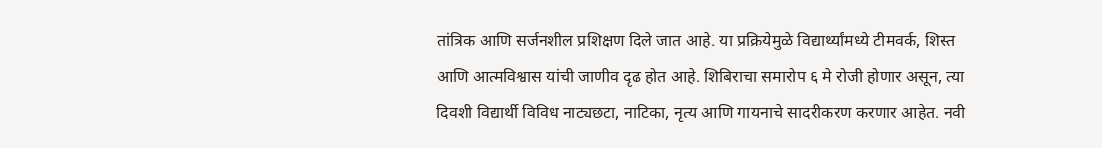तांत्रिक आणि सर्जनशील प्रशिक्षण दिले जात आहे. या प्रक्रियेमुळे विद्यार्थ्यांमध्ये टीमवर्क, शिस्त आणि आत्मविश्वास यांची जाणीव दृढ होत आहे. शिबिराचा समारोप ६ मे रोजी होणार असून, त्या दिवशी विद्यार्थी विविध नाट्यछटा, नाटिका, नृत्य आणि गायनाचे सादरीकरण करणार आहेत. नवी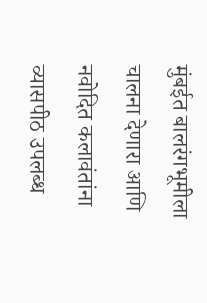मुंबईत बालरंगभूमीला चालना देणारा आणि नवोदित कलावंतांना व्यासपीठ उपलब्ध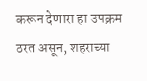करून देणारा हा उपक्रम ठरत असून, शहराच्या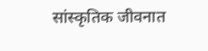सांस्कृतिक जीवनात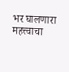भर घालणारा महत्त्वाचा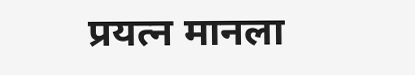प्रयत्न मानला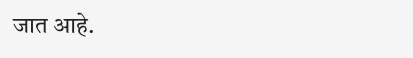जात आहे.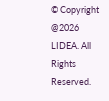© Copyright @2026 LIDEA. All Rights Reserved.